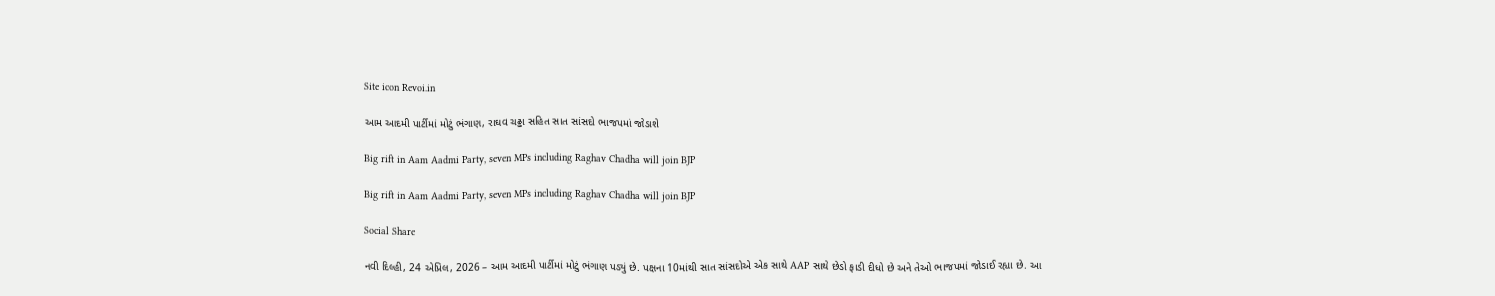Site icon Revoi.in

આમ આદમી પાર્ટીમાં મોટું ભંગાણ, રાઘવ ચઢ્ઢા સહિત સાત સાંસદો ભાજપમાં જોડાશે

Big rift in Aam Aadmi Party, seven MPs including Raghav Chadha will join BJP

Big rift in Aam Aadmi Party, seven MPs including Raghav Chadha will join BJP

Social Share

નવી દિલ્હી, 24 એપ્રિલ, 2026 – આમ આદમી પાર્ટીમાં મોટું ભંગાણ પડ્યું છે. પક્ષના 10માંથી સાત સાંસદોએ એક સાથે AAP સાથે છેડો ફાડી દીધો છે અને તેઓ ભાજપમાં જોડાઈ રહ્યા છે. આ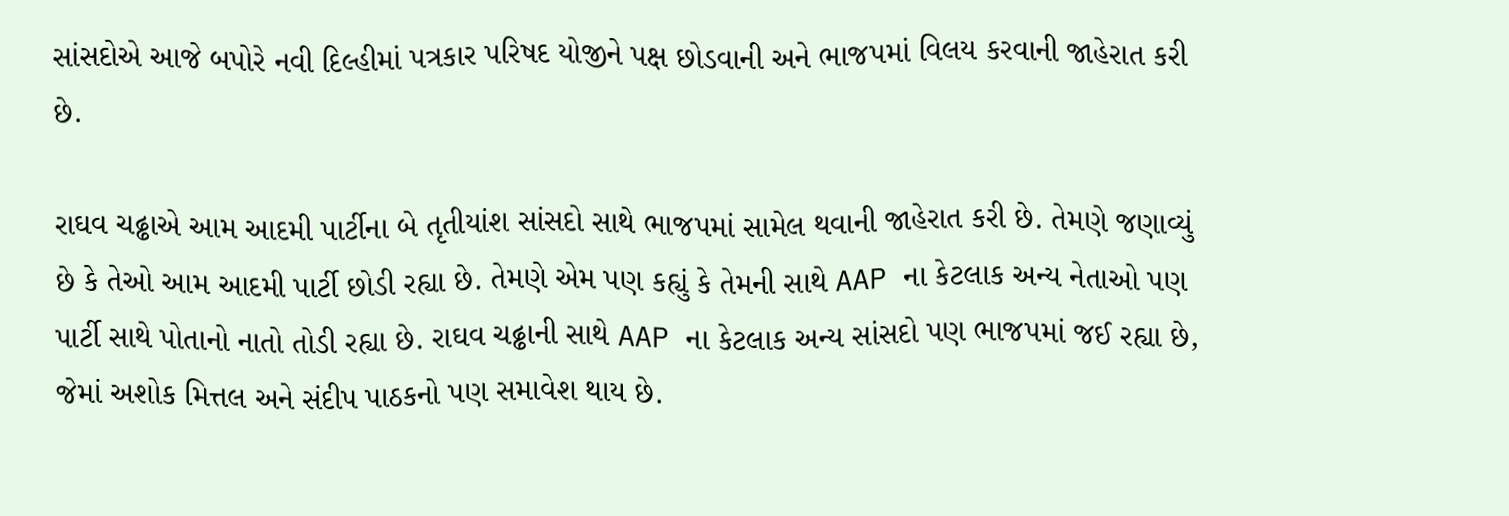સાંસદોએ આજે બપોરે નવી દિલ્હીમાં પત્રકાર પરિષદ યોજીને પક્ષ છોડવાની અને ભાજપમાં વિલય કરવાની જાહેરાત કરી છે.

રાઘવ ચઢ્ઢાએ આમ આદમી પાર્ટીના બે તૃતીયાંશ સાંસદો સાથે ભાજપમાં સામેલ થવાની જાહેરાત કરી છે. તેમણે જણાવ્યું છે કે તેઓ આમ આદમી પાર્ટી છોડી રહ્યા છે. તેમણે એમ પણ કહ્યું કે તેમની સાથે AAP ના કેટલાક અન્ય નેતાઓ પણ પાર્ટી સાથે પોતાનો નાતો તોડી રહ્યા છે. રાઘવ ચઢ્ઢાની સાથે AAP ના કેટલાક અન્ય સાંસદો પણ ભાજપમાં જઈ રહ્યા છે, જેમાં અશોક મિત્તલ અને સંદીપ પાઠકનો પણ સમાવેશ થાય છે.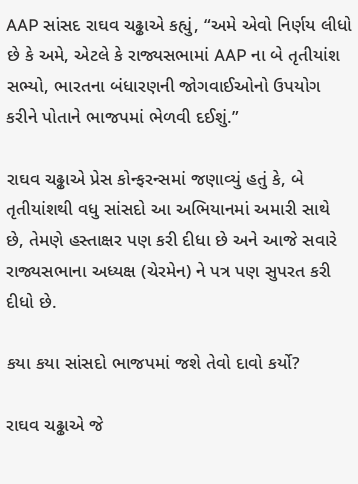AAP સાંસદ રાઘવ ચઢ્ઢાએ કહ્યું, “અમે એવો નિર્ણય લીધો છે કે અમે, એટલે કે રાજ્યસભામાં AAP ના બે તૃતીયાંશ સભ્યો, ભારતના બંધારણની જોગવાઈઓનો ઉપયોગ કરીને પોતાને ભાજપમાં ભેળવી દઈશું.”

રાઘવ ચઢ્ઢાએ પ્રેસ કોન્ફરન્સમાં જણાવ્યું હતું કે, બે તૃતીયાંશથી વધુ સાંસદો આ અભિયાનમાં અમારી સાથે છે, તેમણે હસ્તાક્ષર પણ કરી દીધા છે અને આજે સવારે રાજ્યસભાના અધ્યક્ષ (ચેરમેન) ને પત્ર પણ સુપરત કરી દીધો છે.

કયા કયા સાંસદો ભાજપમાં જશે તેવો દાવો કર્યો?

રાઘવ ચઢ્ઢાએ જે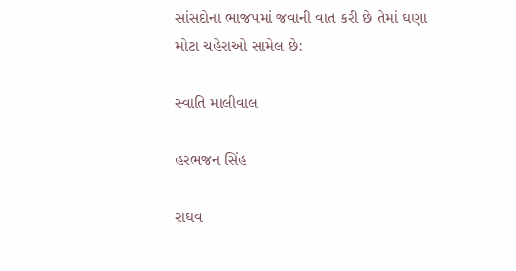સાંસદોના ભાજપમાં જવાની વાત કરી છે તેમાં ઘણા મોટા ચહેરાઓ સામેલ છે:

સ્વાતિ માલીવાલ

હરભજન સિંહ

રાઘવ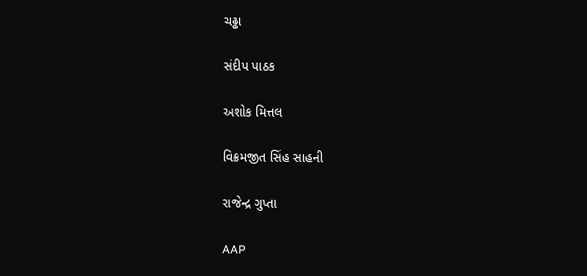ચઢ્ઢા

સંદીપ પાઠક

અશોક મિત્તલ

વિક્રમજીત સિંહ સાહની

રાજેન્દ્ર ગુપ્તા

AAP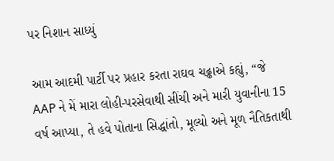પર નિશાન સાધ્યું

આમ આદમી પાર્ટી પર પ્રહાર કરતા રાઘવ ચઢ્ઢાએ કહ્યું, “જે AAP ને મેં મારા લોહી-પરસેવાથી સીંચી અને મારી યુવાનીના 15 વર્ષ આપ્યા, તે હવે પોતાના સિદ્ધાંતો, મૂલ્યો અને મૂળ નૈતિકતાથી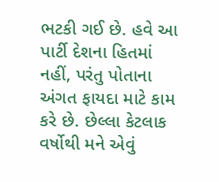ભટકી ગઈ છે. હવે આ પાર્ટી દેશના હિતમાં નહીં, પરંતુ પોતાના અંગત ફાયદા માટે કામ કરે છે. છેલ્લા કેટલાક વર્ષોથી મને એવું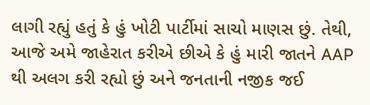લાગી રહ્યું હતું કે હું ખોટી પાર્ટીમાં સાચો માણસ છું. તેથી, આજે અમે જાહેરાત કરીએ છીએ કે હું મારી જાતને AAP થી અલગ કરી રહ્યો છું અને જનતાની નજીક જઈ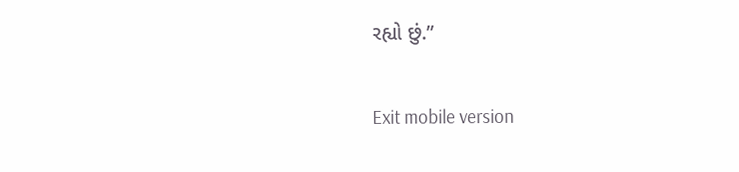રહ્યો છું.”

Exit mobile version